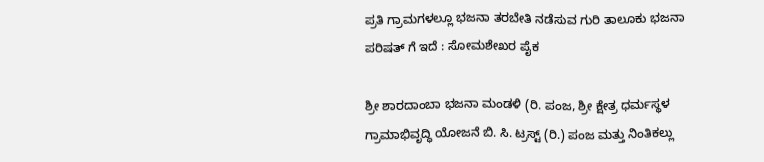ಪ್ರತಿ ಗ್ರಾಮಗಳಲ್ಲೂ ಭಜನಾ ತರಬೇತಿ ನಡೆಸುವ ಗುರಿ ತಾಲೂಕು ಭಜನಾ ಪರಿಷತ್ ಗೆ ಇದೆ : ಸೋಮಶೇಖರ ಪೈಕ

ಶ್ರೀ ಶಾರದಾಂಬಾ ಭಜನಾ ಮಂಡಳಿ (ರಿ. ಪಂಜ, ಶ್ರೀ ಕ್ಷೇತ್ರ ಧರ್ಮಸ್ಥಳ ಗ್ರಾಮಾಭಿವೃದ್ಧಿ ಯೋಜನೆ ಬಿ. ಸಿ. ಟ್ರಸ್ಟ್ (ರಿ.) ಪಂಜ ಮತ್ತು ನಿಂತಿಕಲ್ಲು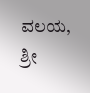ವಲಯ, ಶ್ರೀ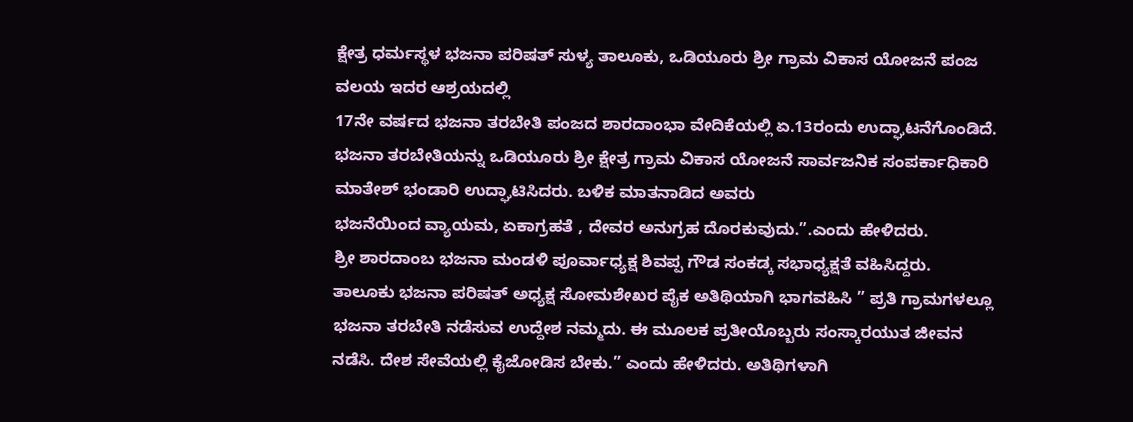ಕ್ಷೇತ್ರ ಧರ್ಮಸ್ಥಳ ಭಜನಾ ಪರಿಷತ್‌ ಸುಳ್ಯ ತಾಲೂಕು, ಒಡಿಯೂರು ಶ್ರೀ ಗ್ರಾಮ ವಿಕಾಸ ಯೋಜನೆ ಪಂಜ ವಲಯ ಇದರ ಆಶ್ರಯದಲ್ಲಿ
17ನೇ ವರ್ಷದ ಭಜನಾ ತರಬೇತಿ ಪಂಜದ ಶಾರದಾಂಭಾ ವೇದಿಕೆಯಲ್ಲಿ ಏ.13ರಂದು ಉದ್ಘಾಟನೆಗೊಂಡಿದೆ.
ಭಜನಾ ತರಬೇತಿಯನ್ನು ಒಡಿಯೂರು ಶ್ರೀ ಕ್ಷೇತ್ರ ಗ್ರಾಮ ವಿಕಾಸ ಯೋಜನೆ ಸಾರ್ವಜನಿಕ ಸಂಪರ್ಕಾಧಿಕಾರಿ ಮಾತೇಶ್ ಭಂಡಾರಿ ಉದ್ಘಾಟಿಸಿದರು‌. ಬಳಿಕ ಮಾತನಾಡಿದ ಅವರು
ಭಜನೆಯಿಂದ ವ್ಯಾಯಮ, ಏಕಾಗ್ರಹತೆ , ದೇವರ ಅನುಗ್ರಹ ದೊರಕುವುದು.”.ಎಂದು ಹೇಳಿದರು.
ಶ್ರೀ ಶಾರದಾಂಬ ಭಜನಾ ಮಂಡಳಿ ಪೂರ್ವಾಧ್ಯಕ್ಷ ಶಿವಪ್ಪ ಗೌಡ ಸಂಕಡ್ಕ ಸಭಾಧ್ಯಕ್ಷತೆ ವಹಿಸಿದ್ದರು.
ತಾಲೂಕು ಭಜನಾ ಪರಿಷತ್ ಅಧ್ಯಕ್ಷ ಸೋಮಶೇಖರ ಪೈಕ ಅತಿಥಿಯಾಗಿ ಭಾಗವಹಿಸಿ ” ಪ್ರತಿ ಗ್ರಾಮಗಳಲ್ಲೂ ಭಜನಾ ತರಬೇತಿ ನಡೆಸುವ ಉದ್ದೇಶ ನಮ್ಮದು. ಈ ಮೂಲಕ ಪ್ರತೀಯೊಬ್ಬರು ಸಂಸ್ಕಾರಯುತ ಜೀವನ ನಡೆಸಿ. ದೇಶ ಸೇವೆಯಲ್ಲಿ ಕೈಜೋಡಿಸ ಬೇಕು.” ಎಂದು ಹೇಳಿದರು. ಅತಿಥಿಗಳಾಗಿ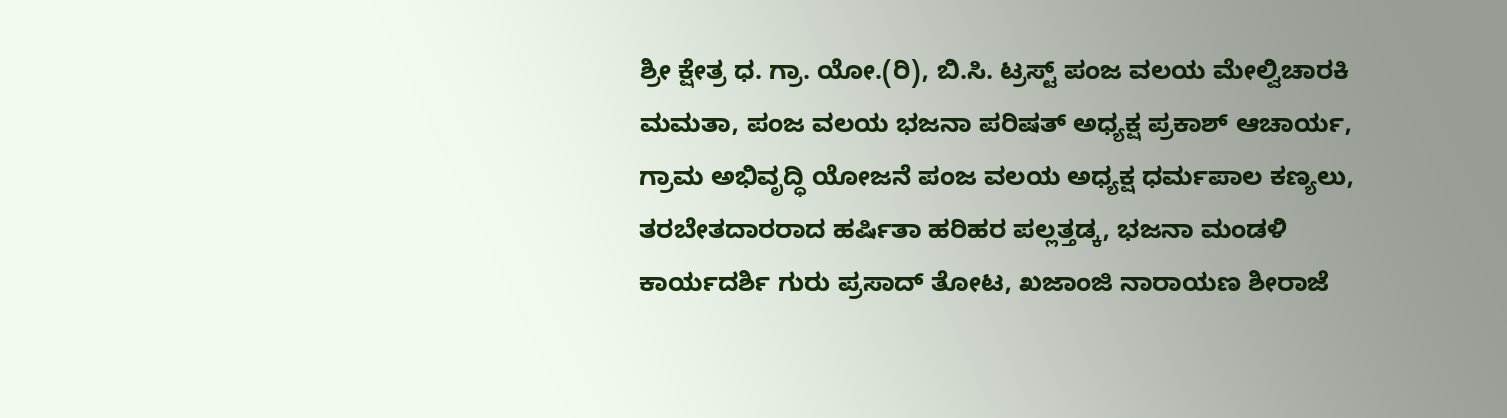ಶ್ರೀ ಕ್ಷೇತ್ರ ಧ. ಗ್ರಾ. ಯೋ.(ರಿ), ಬಿ.ಸಿ. ಟ್ರಸ್ಟ್ ಪಂಜ ವಲಯ ಮೇಲ್ವಿಚಾರಕಿ ಮಮತಾ, ಪಂಜ ವಲಯ ಭಜನಾ ಪರಿಷತ್ ಅಧ್ಯಕ್ಷ ಪ್ರಕಾಶ್ ಆಚಾರ್ಯ, ಗ್ರಾಮ ಅಭಿವೃದ್ಧಿ ಯೋಜನೆ ಪಂಜ ವಲಯ ಅಧ್ಯಕ್ಷ ಧರ್ಮಪಾಲ ಕಣ್ಯಲು, ತರಬೇತದಾರರಾದ ಹರ್ಷಿತಾ ಹರಿಹರ ಪಲ್ಲತ್ತಡ್ಕ, ಭಜನಾ ಮಂಡಳಿ ಕಾರ್ಯದರ್ಶಿ ಗುರು ಪ್ರಸಾದ್ ತೋಟ, ಖಜಾಂಜಿ ನಾರಾಯಣ ಶೀರಾಜೆ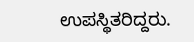ಉಪಸ್ಥಿತರಿದ್ದರು.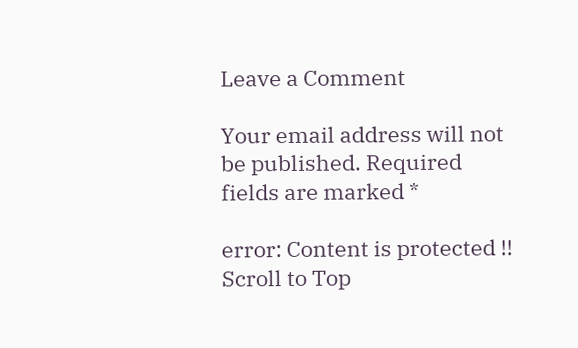Leave a Comment

Your email address will not be published. Required fields are marked *

error: Content is protected !!
Scroll to Top